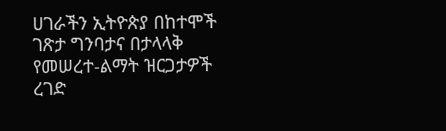ሀገራችን ኢትዮጵያ በከተሞች ገጽታ ግንባታና በታላላቅ የመሠረተ-ልማት ዝርጋታዎች ረገድ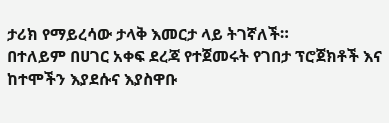ታሪክ የማይረሳው ታላቅ እመርታ ላይ ትገኛለች።
በተለይም በሀገር አቀፍ ደረጃ የተጀመሩት የገበታ ፕሮጀክቶች እና ከተሞችን እያደሱና እያስዋቡ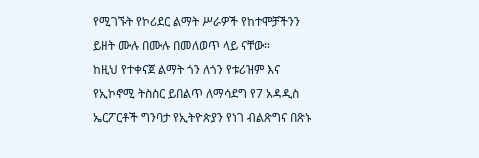የሚገኙት የኮሪደር ልማት ሥራዎች የከተሞቻችንን ይዘት ሙሉ በሙሉ በመለወጥ ላይ ናቸው።
ከዚህ የተቀናጀ ልማት ጎን ለጎን የቱሪዝም እና የኢኮኖሚ ትስስር ይበልጥ ለማሳደግ የ7 አዳዲስ ኤርፖርቶች ግንባታ የኢትዮጵያን የነገ ብልጽግና በጽኑ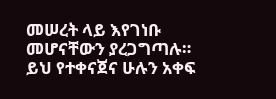መሠረት ላይ እየገነቡ መሆናቸውን ያረጋግጣሉ።
ይህ የተቀናጀና ሁሉን አቀፍ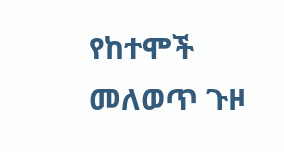የከተሞች መለወጥ ጉዞ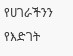የሀገራችንን የእድገት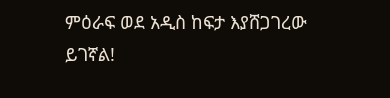ምዕራፍ ወደ አዲስ ከፍታ እያሸጋገረው ይገኛል!